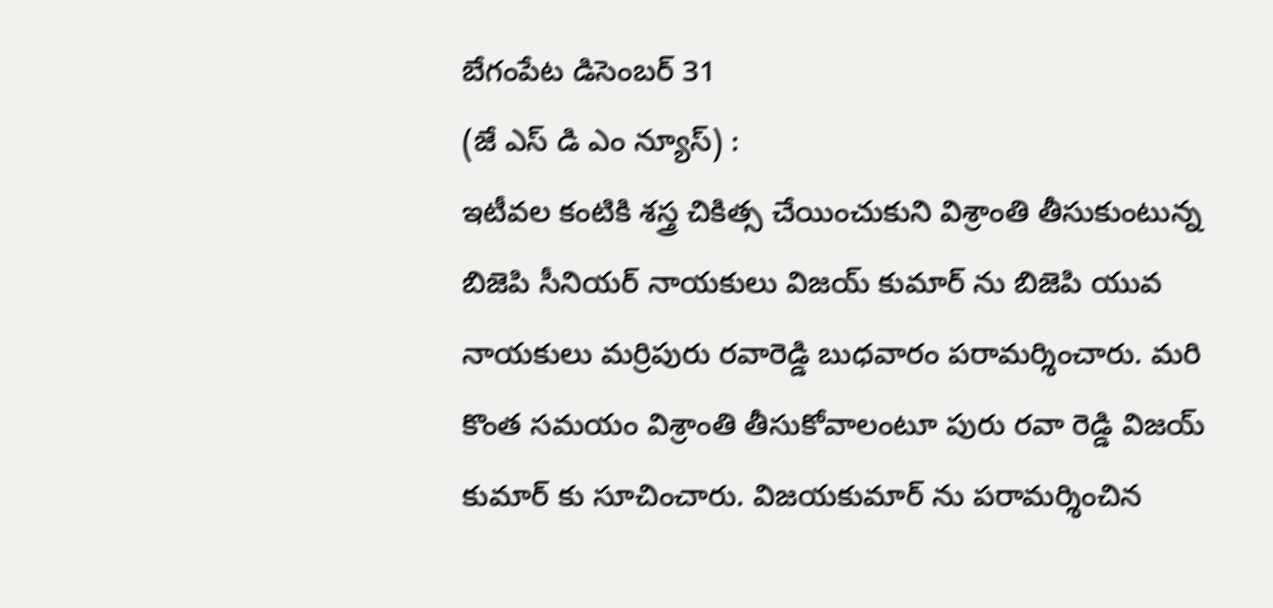బేగంపేట డిసెంబర్ 31
(జే ఎస్ డి ఎం న్యూస్) :
ఇటీవల కంటికి శస్త్ర చికిత్స చేయించుకుని విశ్రాంతి తీసుకుంటున్న బిజెపి సీనియర్ నాయకులు విజయ్ కుమార్ ను బిజెపి యువ నాయకులు మర్రిపురు రవారెడ్డి బుధవారం పరామర్శించారు. మరి కొంత సమయం విశ్రాంతి తీసుకోవాలంటూ పురు రవా రెడ్డి విజయ్ కుమార్ కు సూచించారు. విజయకుమార్ ను పరామర్శించిన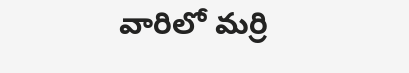వారిలో మర్రి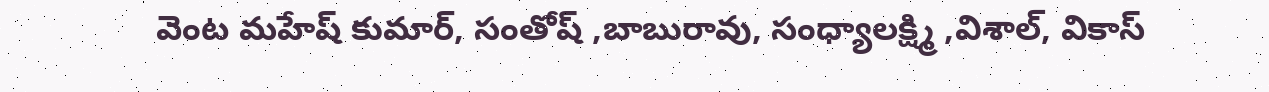వెంట మహేష్ కుమార్, సంతోష్ ,బాబురావు, సంధ్యాలక్ష్మి ,విశాల్, వికాస్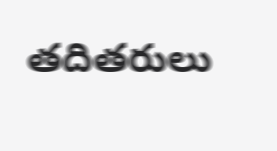తదితరులు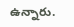ఉన్నారు.